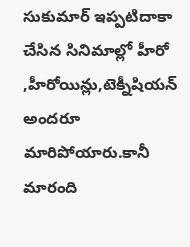సుకుమార్ ఇప్పటిదాకా చేసిన సినిమాల్లో హీరో ,హీరోయిన్లు,టెక్నీషియన్ అందరూ మారిపోయారు.కానీ మారంది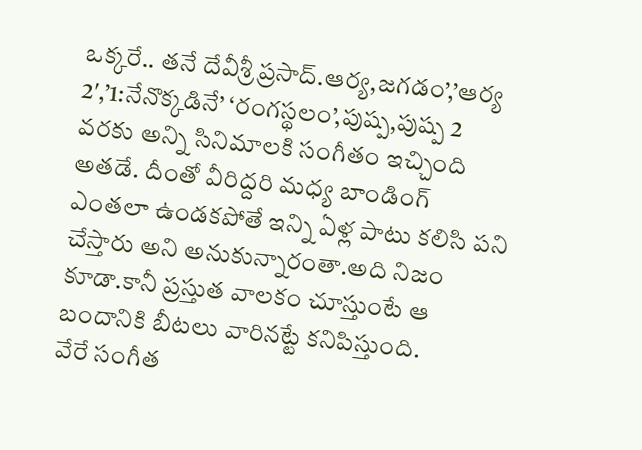ఒక్కరే.. తనే దేవీశ్రీ ప్రసాద్.ఆర్య,జగడం’,’ఆర్య 2′,’1:నేనొక్కడినే’ ‘రంగస్థలం’,పుష్ప,పుష్ప 2 వరకు అన్ని సినిమాలకి సంగీతం ఇచ్చింది అతడే. దీంతో వీరిద్దరి మధ్య బాండింగ్ ఎంతలా ఉండకపోతే ఇన్ని ఏళ్ల పాటు కలిసి పని చేస్తారు అని అనుకున్నారంతా.అది నిజం కూడా.కానీ ప్రస్తుత వాలకం చూస్తుంటే ఆ బందానికి బీటలు వారినట్టే కనిపిస్తుంది.
వేరే సంగీత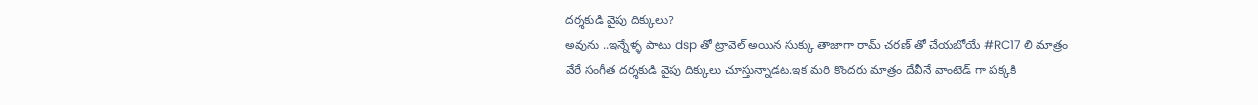దర్శకుడి వైపు దిక్కులు?
అవును ..ఇన్నేళ్ళ పాటు dsp తో ట్రావెల్ అయిన సుక్కు తాజాగా రామ్ చరణ్ తో చేయబోయే #RC17 లి మాత్రం వేరే సంగీత దర్శకుడి వైపు దిక్కులు చూస్తున్నాడట.ఇక మరి కొందరు మాత్రం దేవీనే వాంటెడ్ గా పక్కకి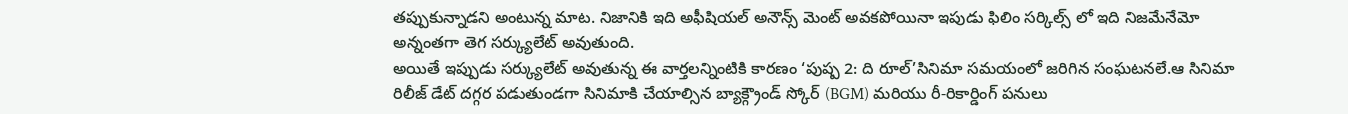తప్పుకున్నాడని అంటున్న మాట. నిజానికి ఇది అఫీషియల్ అనౌన్స్ మెంట్ అవకపోయినా ఇపుడు ఫిలిం సర్కిల్స్ లో ఇది నిజమేనేమో అన్నంతగా తెగ సర్క్యులేట్ అవుతుంది.
అయితే ఇప్పుడు సర్క్యులేట్ అవుతున్న ఈ వార్తలన్నింటికి కారణం ‘పుష్ప 2: ది రూల్’సినిమా సమయంలో జరిగిన సంఘటనలే.ఆ సినిమా రిలీజ్ డేట్ దగ్గర పడుతుండగా సినిమాకి చేయాల్సిన బ్యాక్గ్రౌండ్ స్కోర్ (BGM) మరియు రీ-రికార్డింగ్ పనులు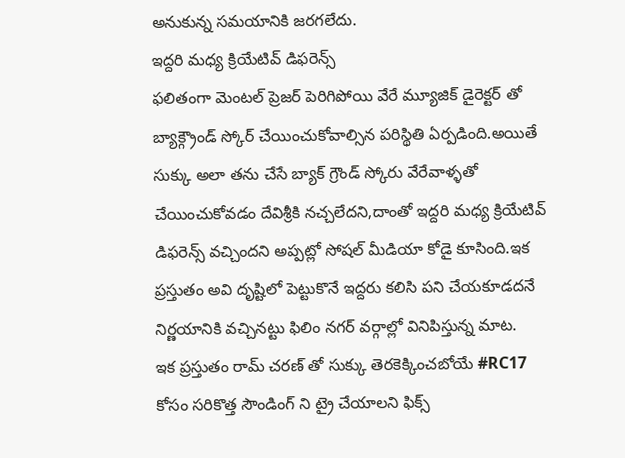అనుకున్న సమయానికి జరగలేదు.
ఇద్దరి మధ్య క్రియేటివ్ డిఫరెన్స్
ఫలితంగా మెంటల్ ప్రెజర్ పెరిగిపోయి వేరే మ్యూజిక్ డైరెక్టర్ తో బ్యాక్గ్రౌండ్ స్కోర్ చేయించుకోవాల్సిన పరిస్థితి ఏర్పడింది.అయితే సుక్కు అలా తను చేసే బ్యాక్ గ్రౌండ్ స్కోరు వేరేవాళ్ళతో చేయించుకోవడం దేవిశ్రీకి నచ్చలేదని,దాంతో ఇద్దరి మధ్య క్రియేటివ్ డిఫరెన్స్ వచ్చిందని అప్పట్లో సోషల్ మీడియా కోడై కూసింది.ఇక ప్రస్తుతం అవి దృష్టిలో పెట్టుకొనే ఇద్దరు కలిసి పని చేయకూడదనే నిర్ణయానికి వచ్చినట్టు ఫిలిం నగర్ వర్గాల్లో వినిపిస్తున్న మాట.
ఇక ప్రస్తుతం రామ్ చరణ్ తో సుక్కు తెరకెక్కించబోయే #RC17 కోసం సరికొత్త సౌండింగ్ ని ట్రై చేయాలని ఫిక్స్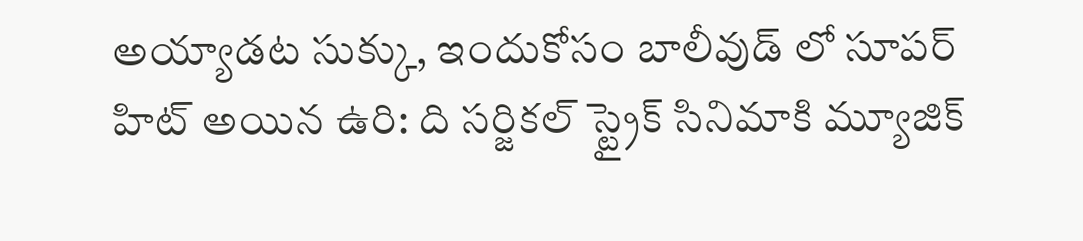అయ్యాడట సుక్కు, ఇందుకోసం బాలీవుడ్ లో సూపర్ హిట్ అయిన ఉరి: ది సర్జికల్ స్ట్రైక్ సినిమాకి మ్యూజిక్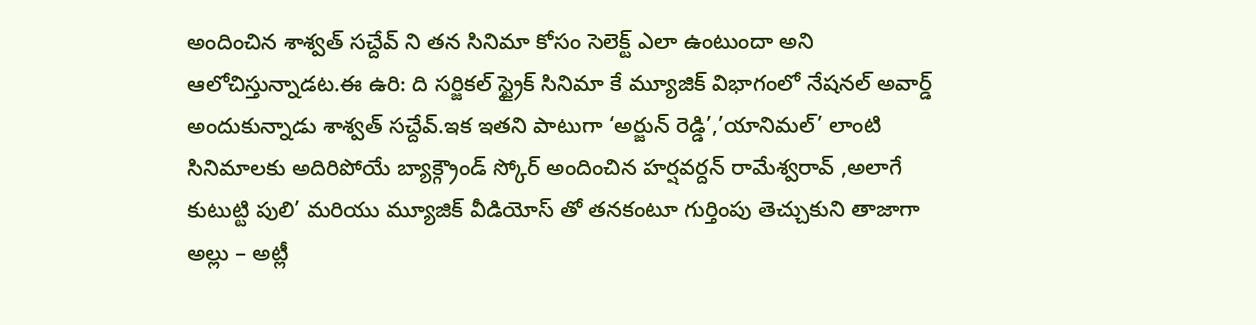అందించిన శాశ్వత్ సచ్దేవ్ ని తన సినిమా కోసం సెలెక్ట్ ఎలా ఉంటుందా అని ఆలోచిస్తున్నాడట.ఈ ఉరి: ది సర్జికల్ స్ట్రైక్ సినిమా కే మ్యూజిక్ విభాగంలో నేషనల్ అవార్డ్ అందుకున్నాడు శాశ్వత్ సచ్దేవ్.ఇక ఇతని పాటుగా ‘అర్జున్ రెడ్డి’,’యానిమల్’ లాంటి సినిమాలకు అదిరిపోయే బ్యాక్గ్రౌండ్ స్కోర్ అందించిన హర్షవర్దన్ రామేశ్వరావ్ ,అలాగే కుటుట్టి పులి’ మరియు మ్యూజిక్ వీడియోస్ తో తనకంటూ గుర్తింపు తెచ్చుకుని తాజాగా అల్లు – అట్లీ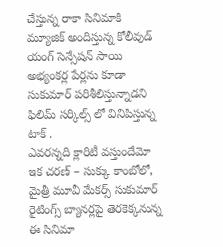చేస్తున్న రాకా సినిమాకి మ్యూజిక్ అందిస్తున్న కోలీవుడ్ యంగ్ సెన్సేషన్ సాయి అభ్యంకర్ల పేర్లను కూడా సుకుమార్ పరిశీలిస్తున్నాడని ఫిలిమ్ సర్కిల్స్ లో వినిపిస్తున్న టాక్ .
ఎవరన్నది క్లారిటీ వస్తుందేమో
ఇక చరణ్ – సుక్కు కాంబోలో, మైత్రీ మూవీ మేకర్స్ సుకుమార్ రైటింగ్స్ బ్యానర్లపై తెరకెక్కనున్న ఈ సినిమా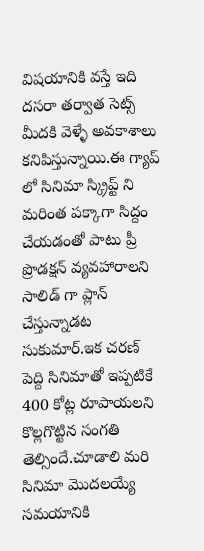విషయానికి వస్తే ఇది దసరా తర్వాత సెట్స్ మీదకి వెళ్ళే అవకాశాలు కనిపిస్తున్నాయి.ఈ గ్యాప్ లో సినిమా స్క్రిప్ట్ ని మరింత పక్కాగా సిద్దం చేయడంతో పాటు ప్రీ ప్రొడక్షన్ వ్యవహారాలని సాలిడ్ గా ప్లాన్ చేస్తున్నాడట సుకుమార్.ఇక చరణ్ పెద్ది సినిమాతో ఇప్పటికే 400 కోట్ల రూపాయలని కొల్లగొట్టిన సంగతి తెల్సిందే.చూడాలి మరి సినిమా మొదలయ్యే సమయానికి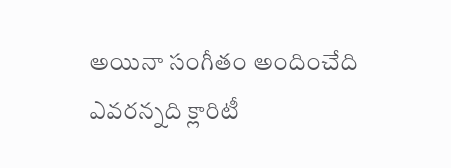అయినా సంగీతం అందించేది ఎవరన్నది క్లారిటీ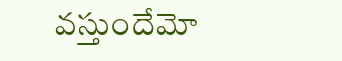వస్తుందేమో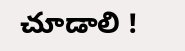చూడాలి !